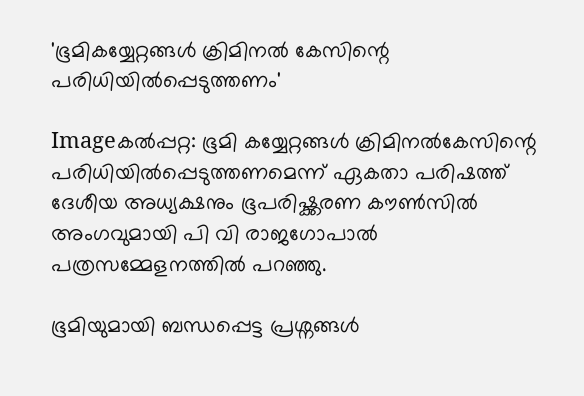'ഭൂമികയ്യേറ്റങ്ങള്‍ ക്രിമിനല്‍ കേസിന്റെ പരിധിയില്‍പ്പെടുത്തണം'

Imageകല്‍പ്പറ്റ: ഭൂമി കയ്യേറ്റങ്ങള്‍ ക്രിമിനല്‍കേസിന്റെ പരിധിയില്‍പ്പെടുത്തണമെന്ന്‌ ഏകതാ പരിഷത്ത്‌ ദേശീയ അധ്യക്ഷനും ഭൂപരിഷ്ക്കരണ കൗണ്‍സില്‍ അംഗവുമായി പി വി രാജഗോപാല്‍ പത്രസമ്മേളനത്തില്‍ പറഞ്ഞു.

ഭൂമിയുമായി ബന്ധപ്പെട്ട പ്രശ്നങ്ങള്‍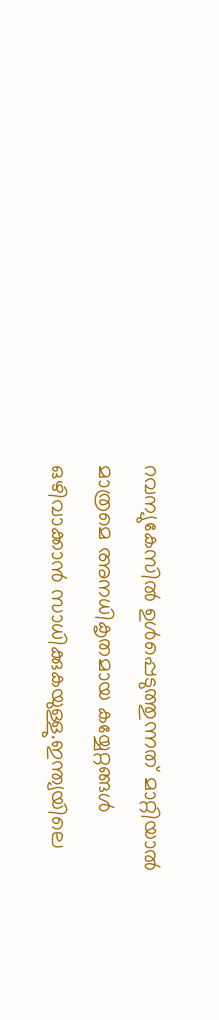റവന്യുകേസില്‍ ഉള്‍പ്പെടുത്തുന്നത്‌ മാറ്റിയാല്‍ മാത്രമെ അനധികൃതമായ കയ്യേറ്റങ്ങള്‍ ഒഴിവാക്കാന്‍ സാധിക്കുകയുള്ളു.ഇന്ത്യയിലെ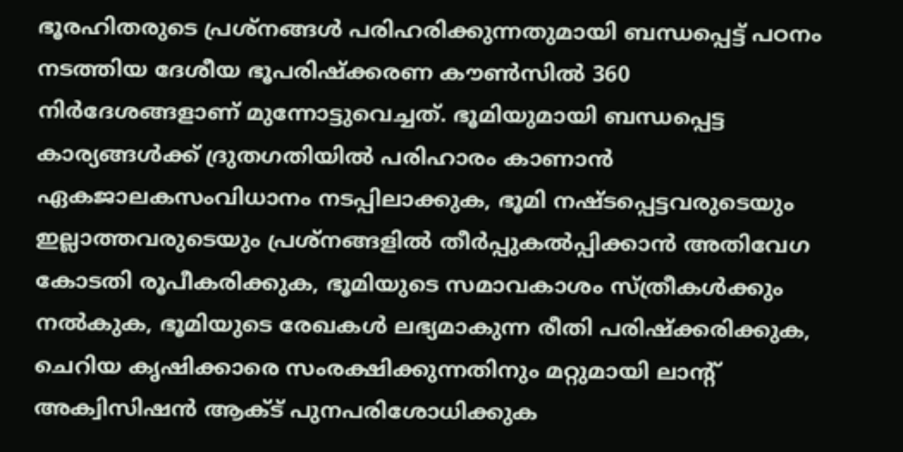ഭൂരഹിതരുടെ പ്രശ്നങ്ങള്‍ പരിഹരിക്കുന്നതുമായി ബന്ധപ്പെട്ട്‌ പഠനം നടത്തിയ ദേശീയ ഭൂപരിഷ്ക്കരണ കൗണ്‍സില്‍ 360 നിര്‍ദേശങ്ങളാണ്‌ മുന്നോട്ടുവെച്ചത്‌. ഭൂമിയുമായി ബന്ധപ്പെട്ട കാര്യങ്ങള്‍ക്ക്‌ ദ്രുതഗതിയില്‍ പരിഹാരം കാണാന്‍ ഏകജാലകസംവിധാനം നടപ്പിലാക്കുക, ഭൂമി നഷ്ടപ്പെട്ടവരുടെയും ഇല്ലാത്തവരുടെയും പ്രശ്നങ്ങളില്‍ തീര്‍പ്പുകല്‍പ്പിക്കാന്‍ അതിവേഗ കോടതി രൂപീകരിക്കുക, ഭൂമിയുടെ സമാവകാശം സ്ത്രീകള്‍ക്കും നല്‍കുക, ഭൂമിയുടെ രേഖകള്‍ ലഭ്യമാകുന്ന രീതി പരിഷ്ക്കരിക്കുക, ചെറിയ കൃഷിക്കാരെ സംരക്ഷിക്കുന്നതിനും മറ്റുമായി ലാന്റ്‌ അക്വിസിഷന്‍ ആക്ട്‌ പുനപരിശോധിക്കുക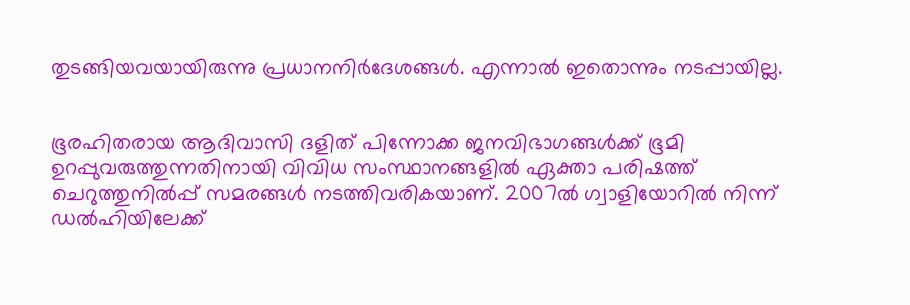തുടങ്ങിയവയായിരുന്നു പ്രധാനനിര്‍ദേശങ്ങള്‍. എന്നാല്‍ ഇതൊന്നും നടപ്പായില്ല.


ഭൂരഹിതരായ ആദിവാസി ദളിത്‌ പിന്നോക്ക ജനവിഭാഗങ്ങള്‍ക്ക്‌ ഭൂമി ഉറപ്പുവരുത്തുന്നതിനായി വിവിധ സംസ്ഥാനങ്ങളില്‍ ഏക്താ പരിഷത്ത്‌ ചെറുത്തുനില്‍പ്പ്‌ സമരങ്ങള്‍ നടത്തിവരികയാണ്‌. 2007ല്‍ ഗ്വാളിയോറില്‍ നിന്ന്‌ ഡല്‍ഹിയിലേക്ക്‌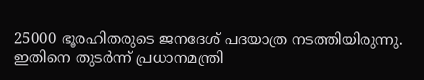25000 ഭൂരഹിതരുടെ ജനദേശ്‌ പദയാത്ര നടത്തിയിരുന്നു. ഇതിനെ തുടര്‍ന്ന്‌ പ്രധാനമന്ത്രി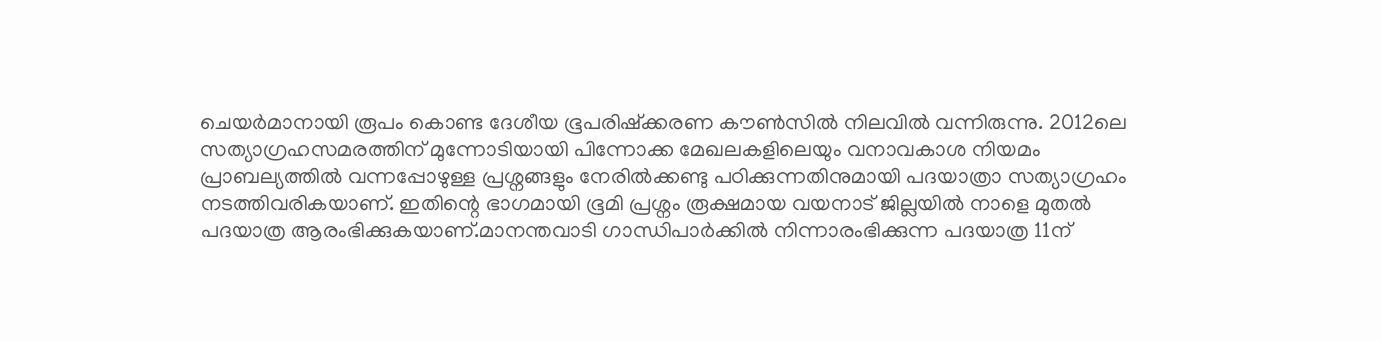ചെയര്‍മാനായി രൂപം കൊണ്ട ദേശീയ ഭൂപരിഷ്ക്കരണ കൗണ്‍സില്‍ നിലവില്‍ വന്നിരുന്നു. 2012ലെ സത്യാഗ്രഹസമരത്തിന്‌ മുന്നോടിയായി പിന്നോക്ക മേഖലകളിലെയും വനാവകാശ നിയമം പ്രാബല്യത്തില്‍ വന്നപ്പോഴുള്ള പ്രശ്നങ്ങളും നേരില്‍ക്കണ്ടു പഠിക്കുന്നതിനുമായി പദയാത്രാ സത്യാഗ്രഹം നടത്തിവരികയാണ്‌. ഇതിന്റെ ഭാഗമായി ഭൂമി പ്രശ്നം രൂക്ഷമായ വയനാട്‌ ജില്ലയില്‍ നാളെ മുതല്‍ പദയാത്ര ആരംഭിക്കുകയാണ്‌.മാനന്തവാടി ഗാന്ധിപാര്‍ക്കില്‍ നിന്നാരംഭിക്കുന്ന പദയാത്ര 11ന്‌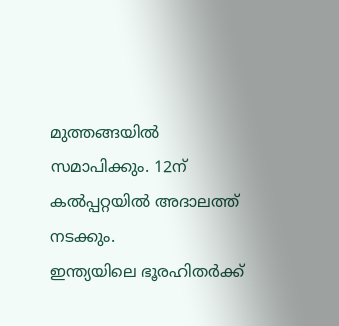മുത്തങ്ങയില്‍ സമാപിക്കും. 12ന്‌ കല്‍പ്പറ്റയില്‍ അദാലത്ത്‌ നടക്കും.
ഇന്ത്യയിലെ ഭൂരഹിതര്‍ക്ക്‌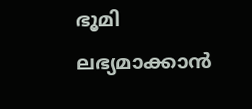ഭൂമി ലഭ്യമാക്കാന്‍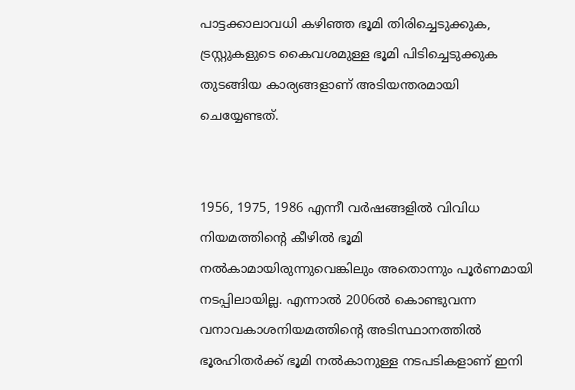പാട്ടക്കാലാവധി കഴിഞ്ഞ ഭൂമി തിരിച്ചെടുക്കുക, ട്രസ്റ്റുകളുടെ കൈവശമുള്ള ഭൂമി പിടിച്ചെടുക്കുക തുടങ്ങിയ കാര്യങ്ങളാണ്‌ അടിയന്തരമായി ചെയ്യേണ്ടത്‌.


1956, 1975, 1986 എന്നീ വര്‍ഷങ്ങളില്‍ വിവിധ നിയമത്തിന്റെ കീഴില്‍ ഭൂമി നല്‍കാമായിരുന്നുവെങ്കിലും അതൊന്നും പൂര്‍ണമായി നടപ്പിലായില്ല. എന്നാല്‍ 2006ല്‍ കൊണ്ടുവന്ന വനാവകാശനിയമത്തിന്റെ അടിസ്ഥാനത്തില്‍ ഭൂരഹിതര്‍ക്ക്‌ ഭൂമി നല്‍കാനുള്ള നടപടികളാണ്‌ ഇനി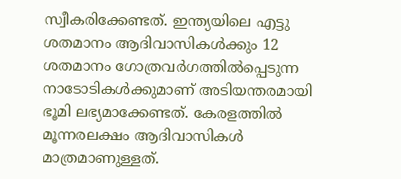സ്വീകരിക്കേണ്ടത്‌. ഇന്ത്യയിലെ എട്ടു ശതമാനം ആദിവാസികള്‍ക്കും 12 ശതമാനം ഗോത്രവര്‍ഗത്തില്‍പ്പെടുന്ന നാടോടികള്‍ക്കുമാണ്‌ അടിയന്തരമായി ഭൂമി ലഭ്യമാക്കേണ്ടത്‌. കേരളത്തില്‍ മൂന്നരലക്ഷം ആദിവാസികള്‍ മാത്രമാണുള്ളത്‌.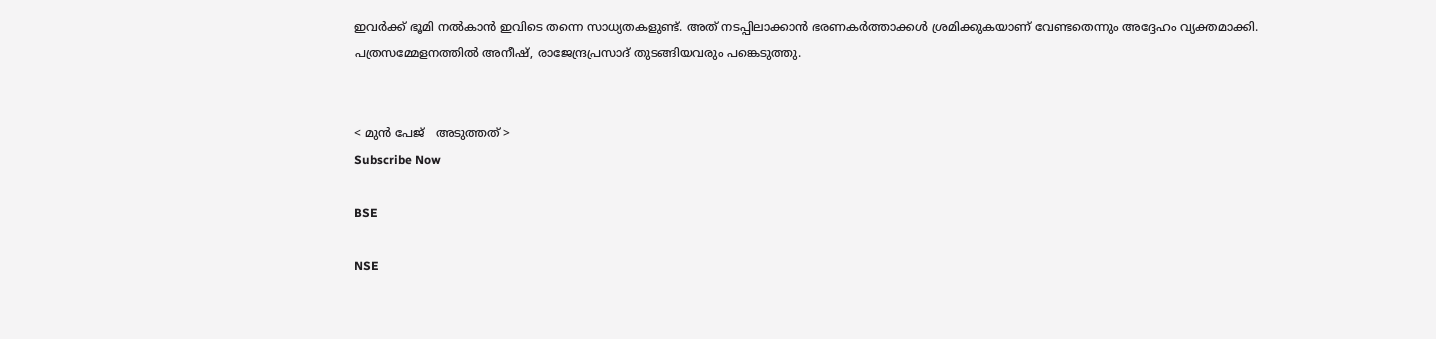ഇവര്‍ക്ക്‌ ഭൂമി നല്‍കാന്‍ ഇവിടെ തന്നെ സാധ്യതകളുണ്ട്‌. അത്‌ നടപ്പിലാക്കാന്‍ ഭരണകര്‍ത്താക്കള്‍ ശ്രമിക്കുകയാണ്‌ വേണ്ടതെന്നും അദ്ദേഹം വ്യക്തമാക്കി.
പത്രസമ്മേളനത്തില്‍ അനീഷ്‌, രാജേന്ദ്രപ്രസാദ്‌ തുടങ്ങിയവരും പങ്കെടുത്തു.


< മുന്‍ പേജ്‌   അടുത്തത് >
Subscribe Now

BSE

NSE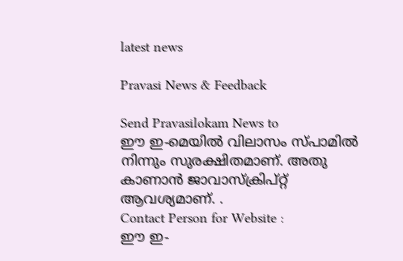latest news

Pravasi News & Feedback

Send Pravasilokam News to
ഈ ഇ-മെയില്‍ വിലാസം സ്‌പാമില്‍ നിന്നും സുരക്ഷിതമാണ്‌. അതു കാണാന്‍ ജാവാസ്ക്രിപ്റ്റ്‌ ആവശ്യമാണ്‌. .
Contact Person for Website :
ഈ ഇ-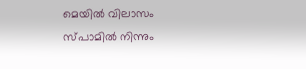മെയില്‍ വിലാസം സ്‌പാമില്‍ നിന്നും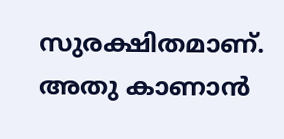സുരക്ഷിതമാണ്‌. അതു കാണാന്‍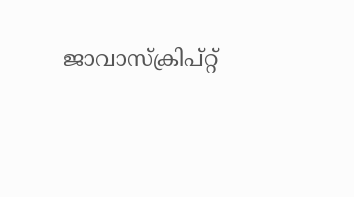ജാവാസ്ക്രിപ്റ്റ്‌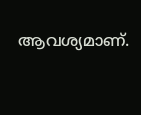ആവശ്യമാണ്‌.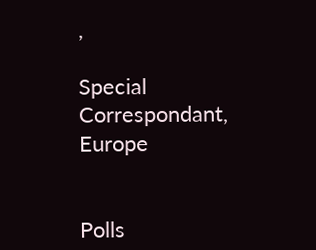,

Special Correspondant, Europe


Polls